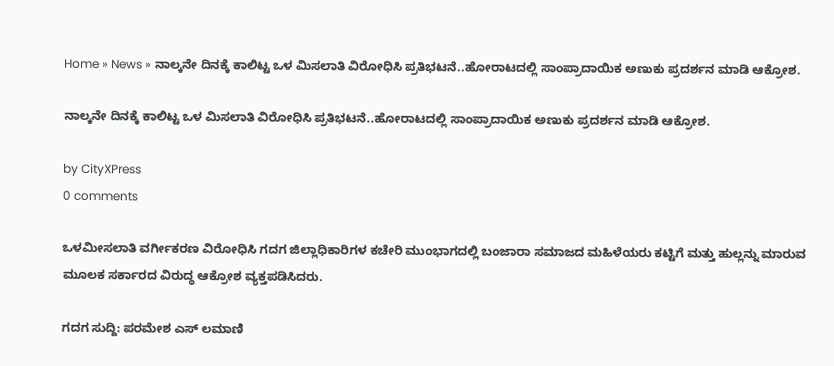Home » News » ನಾಲ್ಕನೇ ದಿನಕ್ಕೆ ಕಾಲಿಟ್ಟ ಒಳ ಮಿಸಲಾತಿ ವಿರೋಧಿಸಿ ಪ್ರತಿಭಟನೆ..ಹೋರಾಟದಲ್ಲಿ ಸಾಂಪ್ರಾದಾಯಿಕ ಅಣುಕು ಪ್ರದರ್ಶನ ಮಾಡಿ ಆಕ್ರೋಶ.

ನಾಲ್ಕನೇ ದಿನಕ್ಕೆ ಕಾಲಿಟ್ಟ ಒಳ ಮಿಸಲಾತಿ ವಿರೋಧಿಸಿ ಪ್ರತಿಭಟನೆ..ಹೋರಾಟದಲ್ಲಿ ಸಾಂಪ್ರಾದಾಯಿಕ ಅಣುಕು ಪ್ರದರ್ಶನ ಮಾಡಿ ಆಕ್ರೋಶ.

by CityXPress
0 comments

ಒಳಮೀಸಲಾತಿ ವರ್ಗೀಕರಣ ವಿರೋಧಿಸಿ ಗದಗ ಜಿಲ್ಲಾಧಿಕಾರಿಗಳ ಕಚೇರಿ ಮುಂಭಾಗದಲ್ಲಿ ಬಂಜಾರಾ ಸಮಾಜದ ಮಹಿಳೆಯರು ಕಟ್ಟಿಗೆ ಮತ್ತು ಹುಲ್ಲನ್ನು ಮಾರುವ ಮೂಲಕ ಸರ್ಕಾರದ ವಿರುದ್ಧ ಆಕ್ರೋಶ ವ್ಯಕ್ತಪಡಿಸಿದರು.

ಗದಗ ಸುದ್ದಿ: ಪರಮೇಶ ಎಸ್ ಲಮಾಣಿ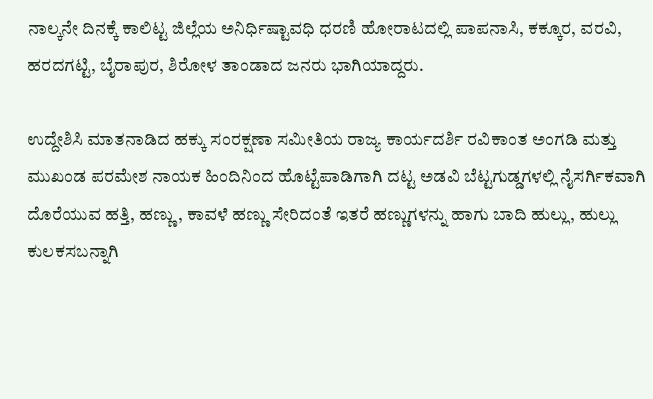ನಾಲ್ಕನೇ ದಿನಕ್ಕೆ ಕಾಲಿಟ್ಟ ಜಿಲ್ಲೆಯ ಅನಿರ್ಧಿಷ್ಟಾವಧಿ ಧರಣಿ ಹೋರಾಟದಲ್ಲಿ ಪಾಪನಾಸಿ, ಕಕ್ಕೂರ, ವರವಿ, ಹರದಗಟ್ಟಿ, ಬೈರಾಪುರ, ಶಿರೋಳ ತಾಂಡಾದ ಜನರು ಭಾಗಿಯಾದ್ದರು.

ಉದ್ದೇಶಿಸಿ ಮಾತನಾಡಿದ ಹಕ್ಕು ಸಂರಕ್ಷಣಾ ಸಮೀತಿಯ ರಾಜ್ಯ ಕಾರ್ಯದರ್ಶಿ ರವಿಕಾಂತ ಅಂಗಡಿ ಮತ್ತು ಮುಖಂಡ ಪರಮೇಶ ನಾಯಕ ಹಿಂದಿನಿಂದ ಹೊಟ್ಟೆಪಾಡಿಗಾಗಿ ದಟ್ಟ ಅಡವಿ ಬೆಟ್ಟಗುಡ್ಡಗಳಲ್ಲಿ ನೈಸರ್ಗಿಕವಾಗಿ ದೊರೆಯುವ ಹತ್ತಿ, ಹಣ್ಣು, ಕಾವಳೆ ಹಣ್ಣು ಸೇರಿದಂತೆ ಇತರೆ ಹಣ್ಣುಗಳನ್ನು ಹಾಗು ಬಾದಿ ಹುಲ್ಲು, ಹುಲ್ಲು ಕುಲಕಸಬನ್ನಾಗಿ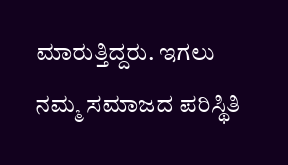ಮಾರುತ್ತಿದ್ದರು. ಇಗಲು ನಮ್ಮ ಸಮಾಜದ ಪರಿಸ್ಥಿತಿ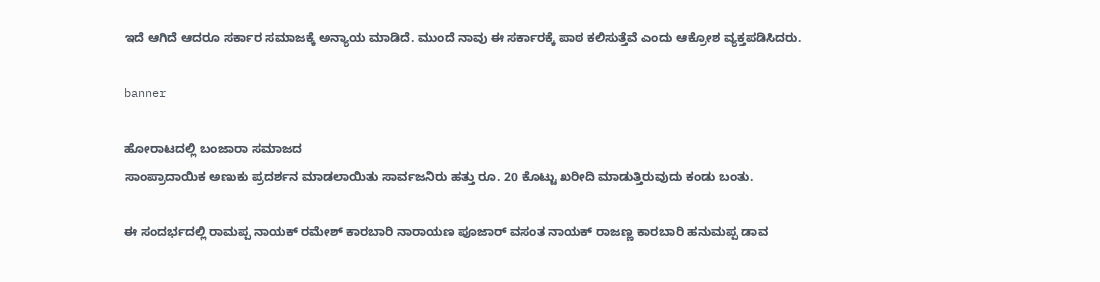ಇದೆ ಆಗಿದೆ ಆದರೂ ಸರ್ಕಾರ ಸಮಾಜಕ್ಕೆ ಅನ್ಯಾಯ ಮಾಡಿದೆ. ಮುಂದೆ ನಾವು ಈ ಸರ್ಕಾರಕ್ಕೆ ಪಾಠ ಕಲಿಸುತ್ತೆವೆ ಎಂದು ಆಕ್ರೋಶ ವ್ಯಕ್ತಪಡಿಸಿದರು.

banner

ಹೋರಾಟದಲ್ಲಿ ಬಂಜಾರಾ ಸಮಾಜದ
ಸಾಂಪ್ರಾದಾಯಿಕ ಅಣುಕು ಪ್ರದರ್ಶನ ಮಾಡಲಾಯಿತು ಸಾರ್ವಜನಿರು ಹತ್ತು ರೂ. 20 ಕೊಟ್ಟು ಖರೀದಿ ಮಾಡುತ್ತಿರುವುದು ಕಂಡು ಬಂತು.

ಈ ಸಂದರ್ಭದಲ್ಲಿ ರಾಮಪ್ಪ ನಾಯಕ್ ರಮೇಶ್ ಕಾರಬಾರಿ ನಾರಾಯಣ ಪೂಜಾರ್ ವಸಂತ ನಾಯಕ್ ರಾಜಣ್ಣ ಕಾರಬಾರಿ ಹನುಮಪ್ಪ ಡಾವ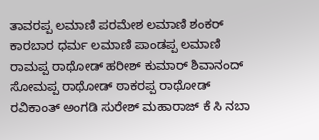ತಾವರಪ್ಪ ಲಮಾಣಿ ಪರಮೇಶ ಲಮಾಣಿ ಶಂಕರ್ ಕಾರಬಾರ ಧರ್ಮ ಲಮಾಣಿ ಪಾಂಡಪ್ಪ ಲಮಾಣಿ ರಾಮಪ್ಪ ರಾಥೋಡ್ ಹರೀಶ್ ಕುಮಾರ್ ಶಿವಾನಂದ್ ಸೋಮಪ್ಪ ರಾಥೋಡ್ ಠಾಕರಪ್ಪ ರಾಥೋಡ್
ರವಿಕಾಂತ್ ಅಂಗಡಿ ಸುರೇಶ್ ಮಹಾರಾಜ್ ಕೆ ಸಿ ನಬಾ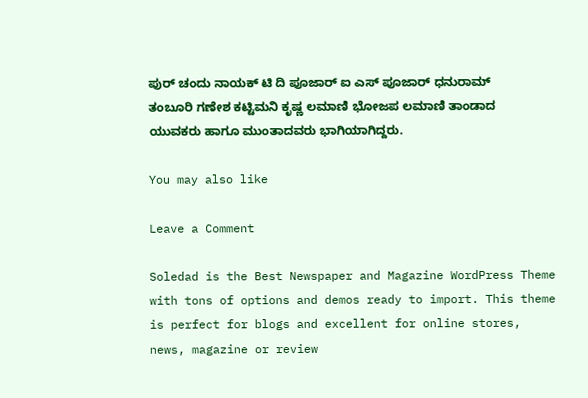ಪುರ್ ಚಂದು ನಾಯಕ್ ಟಿ ದಿ ಪೂಜಾರ್ ಐ ಎಸ್ ಪೂಜಾರ್ ಧನುರಾಮ್ ತಂಬೂರಿ ಗಣೇಶ ಕಟ್ಟಿಮನಿ ಕೃಷ್ಣ ಲಮಾಣಿ ಭೋಜಪ ಲಮಾಣಿ ತಾಂಡಾದ ಯುವಕರು ಹಾಗೂ ಮುಂತಾದವರು ಭಾಗಿಯಾಗಿದ್ದರು.

You may also like

Leave a Comment

Soledad is the Best Newspaper and Magazine WordPress Theme with tons of options and demos ready to import. This theme is perfect for blogs and excellent for online stores, news, magazine or review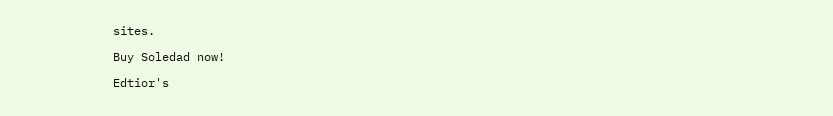sites.

Buy Soledad now!

Edtior's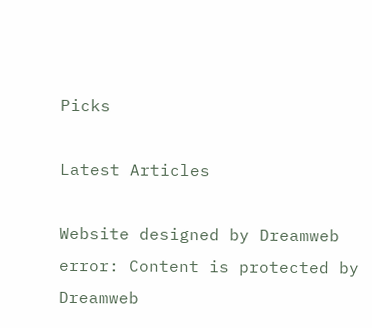Picks

Latest Articles

Website designed by Dreamweb
error: Content is protected by Dreamweb